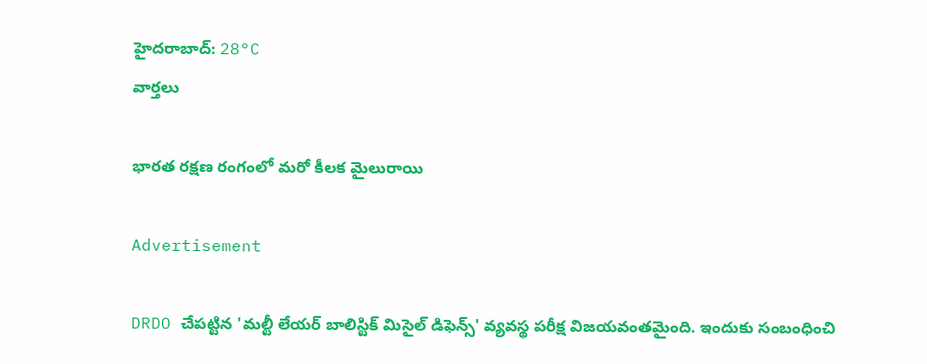హైదరాబాద్: 28°C
వార్తలు

భారత రక్షణ రంగంలో మరో కీలక మైలురాయి

Advertisement

DRDO చేపట్టిన 'మల్టీ లేయర్ బాలిస్టిక్ మిసైల్ డిఫెన్స్' వ్యవస్థ పరీక్ష విజయవంతమైంది. ఇందుకు సంబంధించి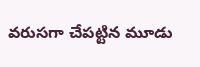వరుసగా చేపట్టిన మూడు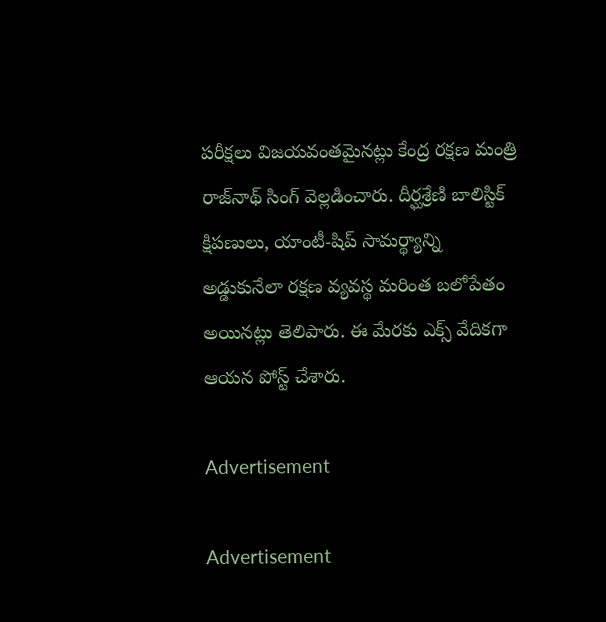పరీక్షలు విజయవంతమైనట్లు కేంద్ర రక్షణ మంత్రి రాజ్‌నాథ్ సింగ్ వెల్లడించారు. దీర్ఘశ్రేణి బాలిస్టిక్ క్షిపణులు, యాంటీ-షిప్ సామర్థ్యాన్ని అడ్డుకునేలా రక్షణ వ్యవస్థ మరింత బలోపేతం అయినట్లు తెలిపారు. ఈ మేరకు ఎక్స్ వేదికగా ఆయన పోస్ట్ చేశారు.

Advertisement

Advertisement